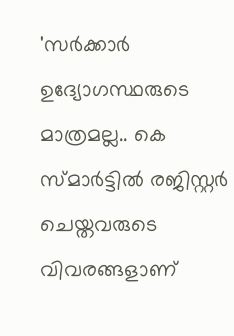'സർക്കാർ ഉദ്യോഗസ്ഥരുടെ മാത്രമല്ല.. കെ സ്മാർട്ടിൽ രജിസ്റ്റർ ചെയ്തവരുടെ വിവരങ്ങളാണ്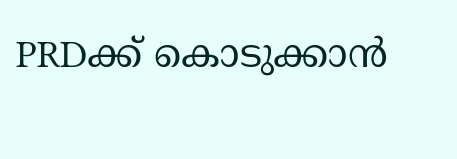PRDക്ക് കൊടുക്കാൻ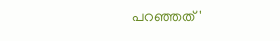പറഞ്ഞത്'